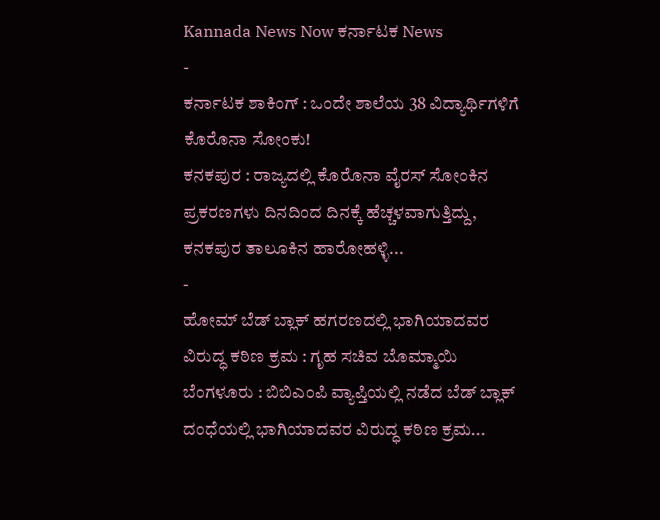Kannada News Now ಕರ್ನಾಟಕ News
-
ಕರ್ನಾಟಕ ಶಾಕಿಂಗ್ : ಒಂದೇ ಶಾಲೆಯ 38 ವಿದ್ಯಾರ್ಥಿಗಳಿಗೆ ಕೊರೊನಾ ಸೋಂಕು!
ಕನಕಪುರ : ರಾಜ್ಯದಲ್ಲಿ ಕೊರೊನಾ ವೈರಸ್ ಸೋಂಕಿನ ಪ್ರಕರಣಗಳು ದಿನದಿಂದ ದಿನಕ್ಕೆ ಹೆಚ್ಚಳವಾಗುತ್ತಿದ್ದು, ಕನಕಪುರ ತಾಲೂಕಿನ ಹಾರೋಹಳ್ಳಿ...
-
ಹೋಮ್ ಬೆಡ್ ಬ್ಲಾಕ್ ಹಗರಣದಲ್ಲಿ ಭಾಗಿಯಾದವರ ವಿರುದ್ಧ ಕಠಿಣ ಕ್ರಮ : ಗೃಹ ಸಚಿವ ಬೊಮ್ಮಾಯಿ
ಬೆಂಗಳೂರು : ಬಿಬಿಎಂಪಿ ವ್ಯಾಪ್ತಿಯಲ್ಲಿ ನಡೆದ ಬೆಡ್ ಬ್ಲಾಕ್ ದಂಧೆಯಲ್ಲಿ ಭಾಗಿಯಾದವರ ವಿರುದ್ಧ ಕಠಿಣ ಕ್ರಮ...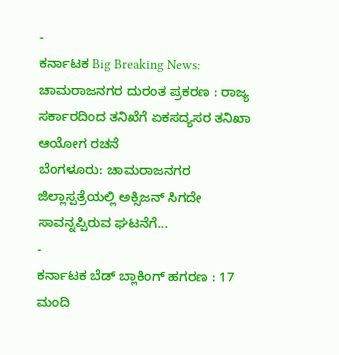-
ಕರ್ನಾಟಕ Big Breaking News: ಚಾಮರಾಜನಗರ ದುರಂತ ಪ್ರಕರಣ : ರಾಜ್ಯ ಸರ್ಕಾರದಿಂದ ತನಿಖೆಗೆ ಏಕಸದ್ಯಸರ ತನಿಖಾ ಆಯೋಗ ರಚನೆ
ಬೆಂಗಳೂರು: ಚಾಮರಾಜನಗರ ಜಿಲ್ಲಾಸ್ಪತ್ರೆಯಲ್ಲಿ ಅಕ್ಸಿಜನ್ ಸಿಗದೇ ಸಾವನ್ನಪ್ಪಿರುವ ಘಟನೆಗೆ...
-
ಕರ್ನಾಟಕ ಬೆಡ್ ಬ್ಲಾಕಿಂಗ್ ಹಗರಣ : 17 ಮಂದಿ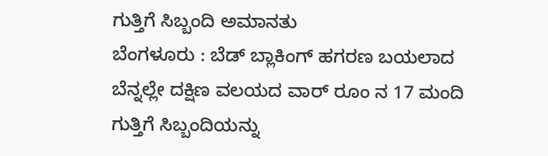ಗುತ್ತಿಗೆ ಸಿಬ್ಬಂದಿ ಅಮಾನತು
ಬೆಂಗಳೂರು : ಬೆಡ್ ಬ್ಲಾಕಿಂಗ್ ಹಗರಣ ಬಯಲಾದ ಬೆನ್ನಲ್ಲೇ ದಕ್ಷಿಣ ವಲಯದ ವಾರ್ ರೂಂ ನ 17 ಮಂದಿ ಗುತ್ತಿಗೆ ಸಿಬ್ಬಂದಿಯನ್ನು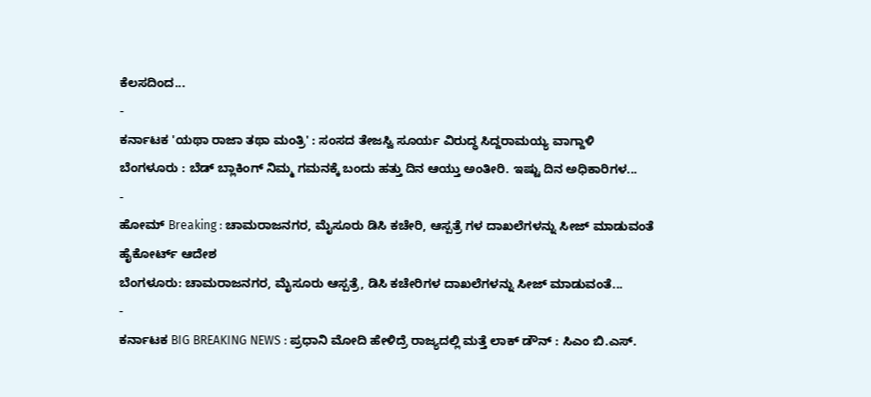ಕೆಲಸದಿಂದ...
-
ಕರ್ನಾಟಕ 'ಯಥಾ ರಾಜಾ ತಥಾ ಮಂತ್ರಿ' : ಸಂಸದ ತೇಜಸ್ವಿ ಸೂರ್ಯ ವಿರುದ್ಧ ಸಿದ್ದರಾಮಯ್ಯ ವಾಗ್ದಾಳಿ
ಬೆಂಗಳೂರು : ಬೆಡ್ ಬ್ಲಾಕಿಂಗ್ ನಿಮ್ಮ ಗಮನಕ್ಕೆ ಬಂದು ಹತ್ತು ದಿನ ಆಯ್ತು ಅಂತೀರಿ. ಇಷ್ಟು ದಿನ ಅಧಿಕಾರಿಗಳ...
-
ಹೋಮ್ Breaking : ಚಾಮರಾಜನಗರ, ಮೈಸೂರು ಡಿಸಿ ಕಚೇರಿ, ಆಸ್ಪತ್ರೆ ಗಳ ದಾಖಲೆಗಳನ್ನು ಸೀಜ್ ಮಾಡುವಂತೆ ಹೈಕೋರ್ಟ್ ಆದೇಶ
ಬೆಂಗಳೂರು: ಚಾಮರಾಜನಗರ, ಮೈಸೂರು ಆಸ್ಪತ್ರೆ, ಡಿಸಿ ಕಚೇರಿಗಳ ದಾಖಲೆಗಳನ್ನು ಸೀಜ್ ಮಾಡುವಂತೆ...
-
ಕರ್ನಾಟಕ BIG BREAKING NEWS : ಪ್ರಧಾನಿ ಮೋದಿ ಹೇಳಿದ್ರೆ ರಾಜ್ಯದಲ್ಲಿ ಮತ್ತೆ ಲಾಕ್ ಡೌನ್ : ಸಿಎಂ ಬಿ.ಎಸ್.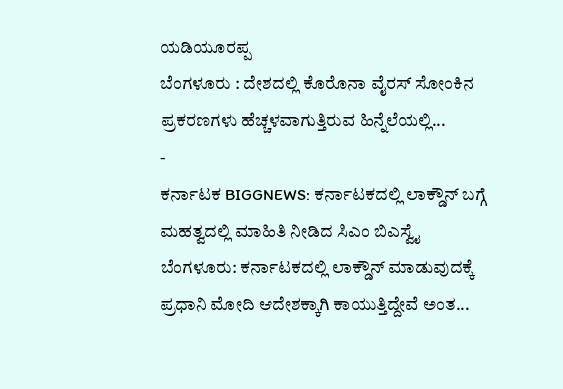ಯಡಿಯೂರಪ್ಪ
ಬೆಂಗಳೂರು : ದೇಶದಲ್ಲಿ ಕೊರೊನಾ ವೈರಸ್ ಸೋಂಕಿನ ಪ್ರಕರಣಗಳು ಹೆಚ್ಚಳವಾಗುತ್ತಿರುವ ಹಿನ್ನೆಲೆಯಲ್ಲಿ...
-
ಕರ್ನಾಟಕ BIGGNEWS: ಕರ್ನಾಟಕದಲ್ಲಿ ಲಾಕ್ಡೌನ್ ಬಗ್ಗೆ ಮಹತ್ವದಲ್ಲಿ ಮಾಹಿತಿ ನೀಡಿದ ಸಿಎಂ ಬಿಎಸ್ವೈ
ಬೆಂಗಳೂರು: ಕರ್ನಾಟಕದಲ್ಲಿ ಲಾಕ್ಡೌನ್ ಮಾಡುವುದಕ್ಕೆ ಪ್ರಧಾನಿ ಮೋದಿ ಆದೇಶಕ್ಕಾಗಿ ಕಾಯುತ್ತಿದ್ದೇವೆ ಅಂತ...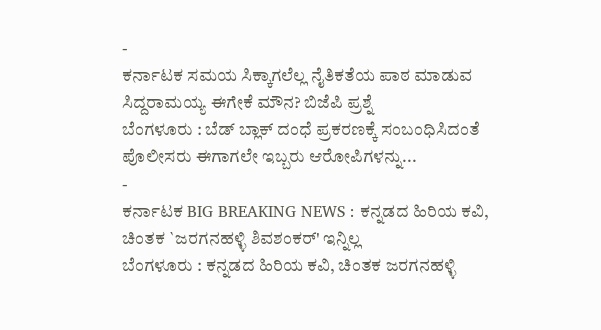-
ಕರ್ನಾಟಕ ಸಮಯ ಸಿಕ್ಕಾಗಲೆಲ್ಲ ನೈತಿಕತೆಯ ಪಾಠ ಮಾಡುವ ಸಿದ್ದರಾಮಯ್ಯ ಈಗೇಕೆ ಮೌನ? ಬಿಜೆಪಿ ಪ್ರಶ್ನೆ
ಬೆಂಗಳೂರು : ಬೆಡ್ ಬ್ಲಾಕ್ ದಂಧೆ ಪ್ರಕರಣಕ್ಕೆ ಸಂಬಂಧಿಸಿದಂತೆ ಪೊಲೀಸರು ಈಗಾಗಲೇ ಇಬ್ಬರು ಆರೋಪಿಗಳನ್ನು...
-
ಕರ್ನಾಟಕ BIG BREAKING NEWS : ಕನ್ನಡದ ಹಿರಿಯ ಕವಿ, ಚಿಂತಕ `ಜರಗನಹಳ್ಳಿ ಶಿವಶಂಕರ್' ಇನ್ನಿಲ್ಲ
ಬೆಂಗಳೂರು : ಕನ್ನಡದ ಹಿರಿಯ ಕವಿ, ಚಿಂತಕ ಜರಗನಹಳ್ಳಿ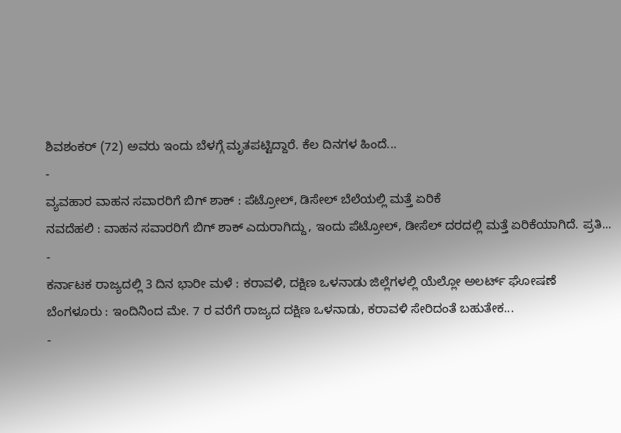ಶಿವಶಂಕರ್ (72) ಅವರು ಇಂದು ಬೆಳಗ್ಗೆ ಮೃತಪಟ್ಟಿದ್ದಾರೆ. ಕೆಲ ದಿನಗಳ ಹಿಂದೆ...
-
ವ್ಯವಹಾರ ವಾಹನ ಸವಾರರಿಗೆ ಬಿಗ್ ಶಾಕ್ : ಪೆಟ್ರೋಲ್, ಡಿಸೇಲ್ ಬೆಲೆಯಲ್ಲಿ ಮತ್ತೆ ಏರಿಕೆ
ನವದೆಹಲಿ : ವಾಹನ ಸವಾರರಿಗೆ ಬಿಗ್ ಶಾಕ್ ಎದುರಾಗಿದ್ದು, ಇಂದು ಪೆಟ್ರೋಲ್, ಡೀಸೆಲ್ ದರದಲ್ಲಿ ಮತ್ತೆ ಏರಿಕೆಯಾಗಿದೆ. ಪ್ರತಿ...
-
ಕರ್ನಾಟಕ ರಾಜ್ಯದಲ್ಲಿ 3 ದಿನ ಭಾರೀ ಮಳೆ : ಕರಾವಳಿ, ದಕ್ಷಿಣ ಒಳನಾಡು ಜಿಲ್ಲೆಗಳಲ್ಲಿ ಯೆಲ್ಲೋ ಅಲರ್ಟ್ ಘೋಷಣೆ
ಬೆಂಗಳೂರು : ಇಂದಿನಿಂದ ಮೇ. 7 ರ ವರೆಗೆ ರಾಜ್ಯದ ದಕ್ಷಿಣ ಒಳನಾಡು, ಕರಾವಳಿ ಸೇರಿದಂತೆ ಬಹುತೇಕ...
-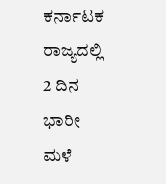ಕರ್ನಾಟಕ ರಾಜ್ಯದಲ್ಲಿ 2 ದಿನ ಭಾರೀ ಮಳೆ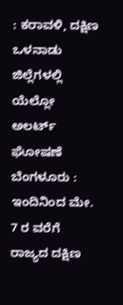: ಕರಾವಳಿ, ದಕ್ಷಿಣ ಒಳನಾಡು ಜಿಲ್ಲೆಗಳಲ್ಲಿ ಯೆಲ್ಲೋ ಅಲರ್ಟ್ ಘೋಷಣೆ
ಬೆಂಗಳೂರು : ಇಂದಿನಿಂದ ಮೇ. 7 ರ ವರೆಗೆ ರಾಜ್ಯದ ದಕ್ಷಿಣ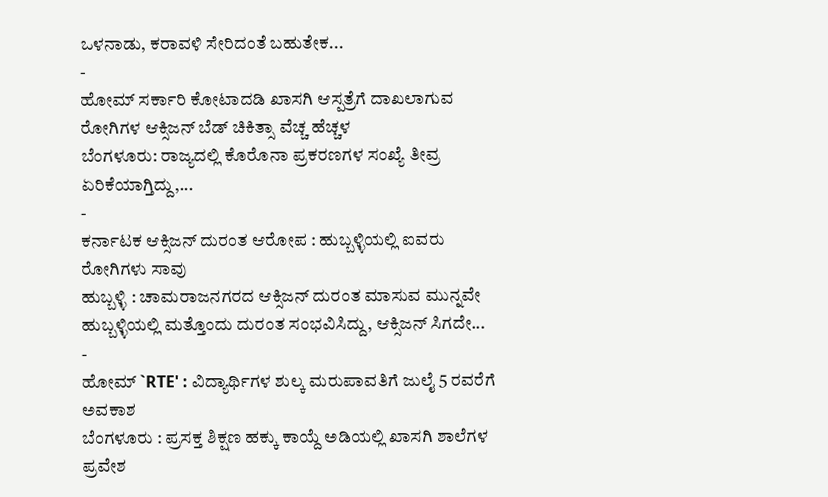ಒಳನಾಡು, ಕರಾವಳಿ ಸೇರಿದಂತೆ ಬಹುತೇಕ...
-
ಹೋಮ್ ಸರ್ಕಾರಿ ಕೋಟಾದಡಿ ಖಾಸಗಿ ಆಸ್ಪತ್ರೆಗೆ ದಾಖಲಾಗುವ ರೋಗಿಗಳ ಆಕ್ಸಿಜನ್ ಬೆಡ್ ಚಿಕಿತ್ಸಾ ವೆಚ್ಚ ಹೆಚ್ಚಳ
ಬೆಂಗಳೂರು: ರಾಜ್ಯದಲ್ಲಿ ಕೊರೊನಾ ಪ್ರಕರಣಗಳ ಸಂಖ್ಯೆ ತೀವ್ರ ಏರಿಕೆಯಾಗ್ತಿದ್ದು,...
-
ಕರ್ನಾಟಕ ಆಕ್ಸಿಜನ್ ದುರಂತ ಆರೋಪ : ಹುಬ್ಬಳ್ಳಿಯಲ್ಲಿ ಐವರು ರೋಗಿಗಳು ಸಾವು
ಹುಬ್ಬಳ್ಳಿ : ಚಾಮರಾಜನಗರದ ಆಕ್ಸಿಜನ್ ದುರಂತ ಮಾಸುವ ಮುನ್ನವೇ ಹುಬ್ಬಳ್ಳಿಯಲ್ಲಿ ಮತ್ತೊಂದು ದುರಂತ ಸಂಭವಿಸಿದ್ದು, ಆಕ್ಸಿಜನ್ ಸಿಗದೇ...
-
ಹೋಮ್ `RTE' : ವಿದ್ಯಾರ್ಥಿಗಳ ಶುಲ್ಕ ಮರುಪಾವತಿಗೆ ಜುಲೈ 5 ರವರೆಗೆ ಅವಕಾಶ
ಬೆಂಗಳೂರು : ಪ್ರಸಕ್ತ ಶಿಕ್ಷಣ ಹಕ್ಕು ಕಾಯ್ದೆ ಅಡಿಯಲ್ಲಿ ಖಾಸಗಿ ಶಾಲೆಗಳ ಪ್ರವೇಶ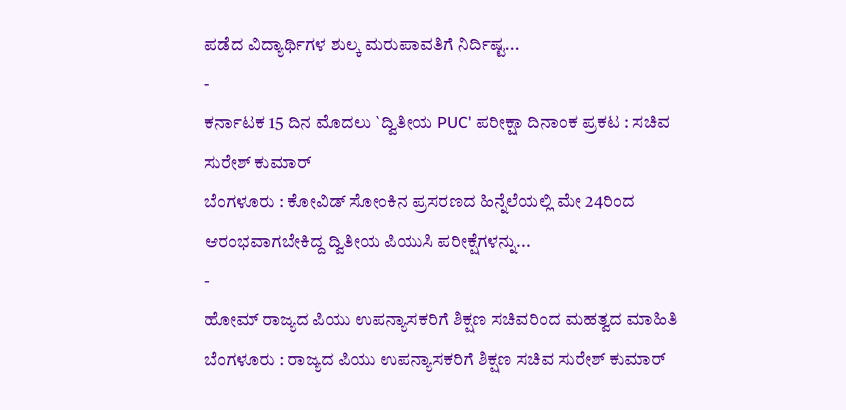ಪಡೆದ ವಿದ್ಯಾರ್ಥಿಗಳ ಶುಲ್ಕ ಮರುಪಾವತಿಗೆ ನಿರ್ದಿಷ್ಟ...
-
ಕರ್ನಾಟಕ 15 ದಿನ ಮೊದಲು `ದ್ವಿತೀಯ PUC' ಪರೀಕ್ಷಾ ದಿನಾಂಕ ಪ್ರಕಟ : ಸಚಿವ ಸುರೇಶ್ ಕುಮಾರ್
ಬೆಂಗಳೂರು : ಕೋವಿಡ್ ಸೋಂಕಿನ ಪ್ರಸರಣದ ಹಿನ್ನೆಲೆಯಲ್ಲಿ ಮೇ 24ರಿಂದ ಆರಂಭವಾಗಬೇಕಿದ್ದ ದ್ವಿತೀಯ ಪಿಯುಸಿ ಪರೀಕ್ಷೆಗಳನ್ನು...
-
ಹೋಮ್ ರಾಜ್ಯದ ಪಿಯು ಉಪನ್ಯಾಸಕರಿಗೆ ಶಿಕ್ಷಣ ಸಚಿವರಿಂದ ಮಹತ್ವದ ಮಾಹಿತಿ
ಬೆಂಗಳೂರು : ರಾಜ್ಯದ ಪಿಯು ಉಪನ್ಯಾಸಕರಿಗೆ ಶಿಕ್ಷಣ ಸಚಿವ ಸುರೇಶ್ ಕುಮಾರ್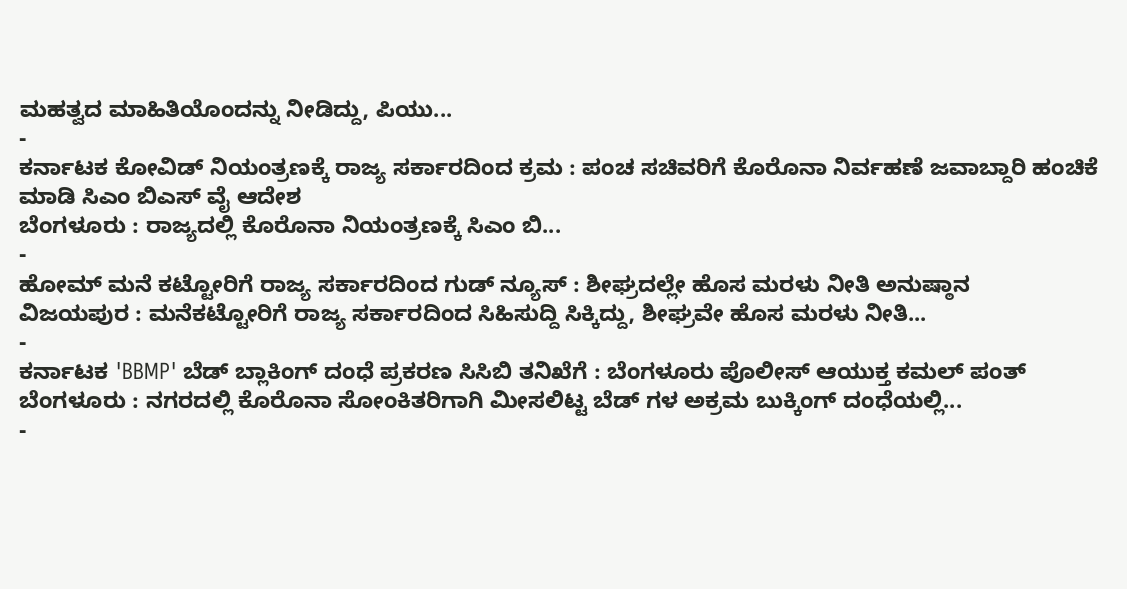ಮಹತ್ವದ ಮಾಹಿತಿಯೊಂದನ್ನು ನೀಡಿದ್ದು, ಪಿಯು...
-
ಕರ್ನಾಟಕ ಕೋವಿಡ್ ನಿಯಂತ್ರಣಕ್ಕೆ ರಾಜ್ಯ ಸರ್ಕಾರದಿಂದ ಕ್ರಮ : ಪಂಚ ಸಚಿವರಿಗೆ ಕೊರೊನಾ ನಿರ್ವಹಣೆ ಜವಾಬ್ದಾರಿ ಹಂಚಿಕೆ ಮಾಡಿ ಸಿಎಂ ಬಿಎಸ್ ವೈ ಆದೇಶ
ಬೆಂಗಳೂರು : ರಾಜ್ಯದಲ್ಲಿ ಕೊರೊನಾ ನಿಯಂತ್ರಣಕ್ಕೆ ಸಿಎಂ ಬಿ...
-
ಹೋಮ್ ಮನೆ ಕಟ್ಟೋರಿಗೆ ರಾಜ್ಯ ಸರ್ಕಾರದಿಂದ ಗುಡ್ ನ್ಯೂಸ್ : ಶೀಘ್ರದಲ್ಲೇ ಹೊಸ ಮರಳು ನೀತಿ ಅನುಷ್ಠಾನ
ವಿಜಯಪುರ : ಮನೆಕಟ್ಟೋರಿಗೆ ರಾಜ್ಯ ಸರ್ಕಾರದಿಂದ ಸಿಹಿಸುದ್ದಿ ಸಿಕ್ಕಿದ್ದು, ಶೀಘ್ರವೇ ಹೊಸ ಮರಳು ನೀತಿ...
-
ಕರ್ನಾಟಕ 'BBMP' ಬೆಡ್ ಬ್ಲಾಕಿಂಗ್ ದಂಧೆ ಪ್ರಕರಣ ಸಿಸಿಬಿ ತನಿಖೆಗೆ : ಬೆಂಗಳೂರು ಪೊಲೀಸ್ ಆಯುಕ್ತ ಕಮಲ್ ಪಂತ್
ಬೆಂಗಳೂರು : ನಗರದಲ್ಲಿ ಕೊರೊನಾ ಸೋಂಕಿತರಿಗಾಗಿ ಮೀಸಲಿಟ್ಟ ಬೆಡ್ ಗಳ ಅಕ್ರಮ ಬುಕ್ಕಿಂಗ್ ದಂಧೆಯಲ್ಲಿ...
-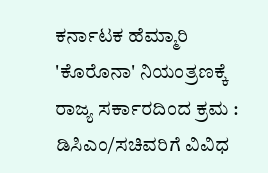ಕರ್ನಾಟಕ ಹೆಮ್ಮಾರಿ 'ಕೊರೊನಾ' ನಿಯಂತ್ರಣಕ್ಕೆ ರಾಜ್ಯ ಸರ್ಕಾರದಿಂದ ಕ್ರಮ : ಡಿಸಿಎಂ/ಸಚಿವರಿಗೆ ವಿವಿಧ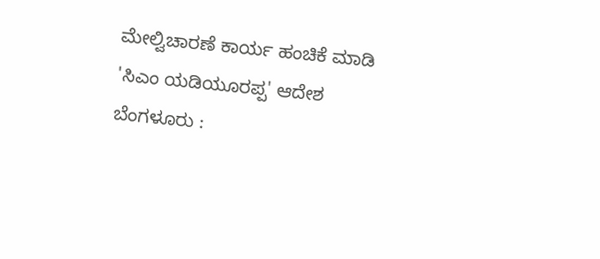ಮೇಲ್ವಿಚಾರಣೆ ಕಾರ್ಯ ಹಂಚಿಕೆ ಮಾಡಿ 'ಸಿಎಂ ಯಡಿಯೂರಪ್ಪ' ಆದೇಶ
ಬೆಂಗಳೂರು :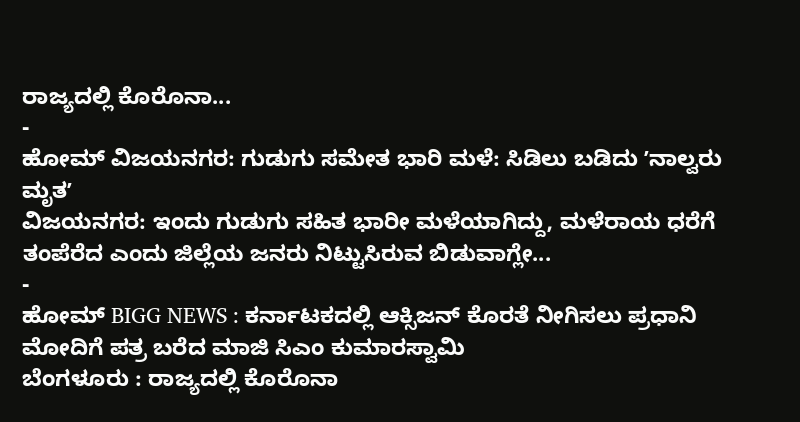ರಾಜ್ಯದಲ್ಲಿ ಕೊರೊನಾ...
-
ಹೋಮ್ ವಿಜಯನಗರ: ಗುಡುಗು ಸಮೇತ ಭಾರಿ ಮಳೆ: ಸಿಡಿಲು ಬಡಿದು ʼನಾಲ್ವರು ಮೃತʼ
ವಿಜಯನಗರ: ಇಂದು ಗುಡುಗು ಸಹಿತ ಭಾರೀ ಮಳೆಯಾಗಿದ್ದು, ಮಳೆರಾಯ ಧರೆಗೆ ತಂಪೆರೆದ ಎಂದು ಜಿಲ್ಲೆಯ ಜನರು ನಿಟ್ಟುಸಿರುವ ಬಿಡುವಾಗ್ಲೇ...
-
ಹೋಮ್ BIGG NEWS : ಕರ್ನಾಟಕದಲ್ಲಿ ಆಕ್ಸಿಜನ್ ಕೊರತೆ ನೀಗಿಸಲು ಪ್ರಧಾನಿ ಮೋದಿಗೆ ಪತ್ರ ಬರೆದ ಮಾಜಿ ಸಿಎಂ ಕುಮಾರಸ್ವಾಮಿ
ಬೆಂಗಳೂರು : ರಾಜ್ಯದಲ್ಲಿ ಕೊರೊನಾ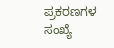ಪ್ರಕರಣಗಳ ಸಂಖ್ಯೆ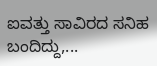ಐವತ್ತು ಸಾವಿರದ ಸನಿಹ ಬಂದಿದ್ದು,...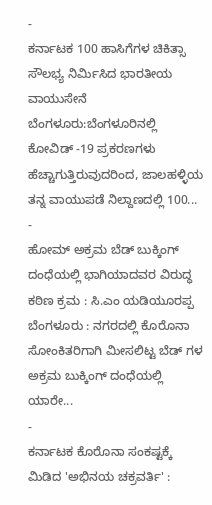-
ಕರ್ನಾಟಕ 100 ಹಾಸಿಗೆಗಳ ಚಿಕಿತ್ಸಾ ಸೌಲಭ್ಯ ನಿರ್ಮಿಸಿದ ಭಾರತೀಯ ವಾಯುಸೇನೆ
ಬೆಂಗಳೂರು:ಬೆಂಗಳೂರಿನಲ್ಲಿ ಕೋವಿಡ್ -19 ಪ್ರಕರಣಗಳು ಹೆಚ್ಚಾಗುತ್ತಿರುವುದರಿಂದ, ಜಾಲಹಳ್ಳಿಯ ತನ್ನ ವಾಯುಪಡೆ ನಿಲ್ದಾಣದಲ್ಲಿ 100...
-
ಹೋಮ್ ಅಕ್ರಮ ಬೆಡ್ ಬುಕ್ಕಿಂಗ್ ದಂಧೆಯಲ್ಲಿ ಭಾಗಿಯಾದವರ ವಿರುದ್ಧ ಕಠಿಣ ಕ್ರಮ : ಸಿ.ಎಂ ಯಡಿಯೂರಪ್ಪ
ಬೆಂಗಳೂರು : ನಗರದಲ್ಲಿ ಕೊರೊನಾ ಸೋಂಕಿತರಿಗಾಗಿ ಮೀಸಲಿಟ್ಟ ಬೆಡ್ ಗಳ ಅಕ್ರಮ ಬುಕ್ಕಿಂಗ್ ದಂಧೆಯಲ್ಲಿ ಯಾರೇ...
-
ಕರ್ನಾಟಕ ಕೊರೊನಾ ಸಂಕಷ್ಟಕ್ಕೆ ಮಿಡಿದ 'ಅಭಿನಯ ಚಕ್ರವರ್ತಿ' :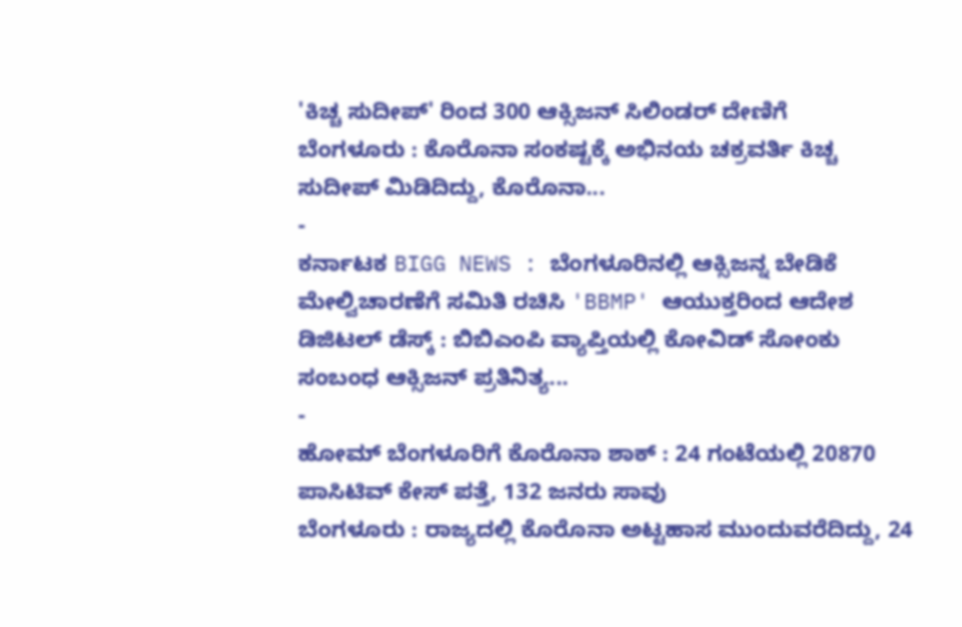'ಕಿಚ್ಚ ಸುದೀಪ್' ರಿಂದ 300 ಆಕ್ಸಿಜನ್ ಸಿಲಿಂಡರ್ ದೇಣಿಗೆ
ಬೆಂಗಳೂರು : ಕೊರೊನಾ ಸಂಕಷ್ಟಕ್ಕೆ ಅಭಿನಯ ಚಕ್ರವರ್ತಿ ಕಿಚ್ಚ ಸುದೀಪ್ ಮಿಡಿದಿದ್ದು, ಕೊರೊನಾ...
-
ಕರ್ನಾಟಕ BIGG NEWS : ಬೆಂಗಳೂರಿನಲ್ಲಿ ಆಕ್ಸಿಜನ್ನ ಬೇಡಿಕೆ ಮೇಲ್ವಿಚಾರಣೆಗೆ ಸಮಿತಿ ರಚಿಸಿ 'BBMP' ಆಯುಕ್ತರಿಂದ ಆದೇಶ
ಡಿಜಿಟಲ್ ಡೆಸ್ಕ್ : ಬಿಬಿಎಂಪಿ ವ್ಯಾಪ್ತಿಯಲ್ಲಿ ಕೋವಿಡ್ ಸೋಂಕು ಸಂಬಂಧ ಆಕ್ಸಿಜನ್ ಪ್ರತಿನಿತ್ಯ...
-
ಹೋಮ್ ಬೆಂಗಳೂರಿಗೆ ಕೊರೊನಾ ಶಾಕ್ : 24 ಗಂಟೆಯಲ್ಲಿ 20870 ಪಾಸಿಟಿವ್ ಕೇಸ್ ಪತ್ತೆ, 132 ಜನರು ಸಾವು
ಬೆಂಗಳೂರು : ರಾಜ್ಯದಲ್ಲಿ ಕೊರೊನಾ ಅಟ್ಟಹಾಸ ಮುಂದುವರೆದಿದ್ದು, 24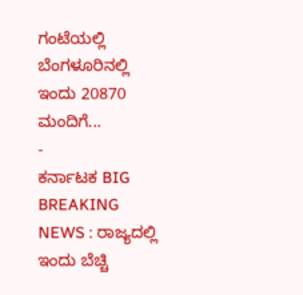ಗಂಟೆಯಲ್ಲಿ ಬೆಂಗಳೂರಿನಲ್ಲಿ ಇಂದು 20870 ಮಂದಿಗೆ...
-
ಕರ್ನಾಟಕ BIG BREAKING NEWS : ರಾಜ್ಯದಲ್ಲಿ ಇಂದು ಬೆಚ್ಚಿ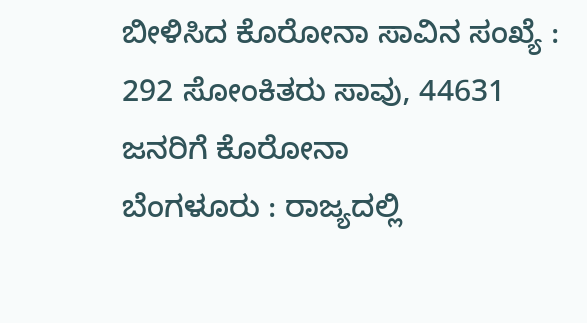ಬೀಳಿಸಿದ ಕೊರೋನಾ ಸಾವಿನ ಸಂಖ್ಯೆ : 292 ಸೋಂಕಿತರು ಸಾವು, 44631 ಜನರಿಗೆ ಕೊರೋನಾ
ಬೆಂಗಳೂರು : ರಾಜ್ಯದಲ್ಲಿ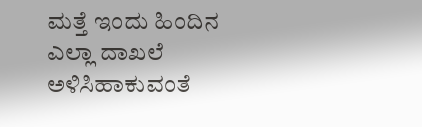ಮತ್ತೆ ಇಂದು ಹಿಂದಿನ ಎಲ್ಲಾ ದಾಖಲೆ ಅಳಿಸಿಹಾಕುವಂತೆ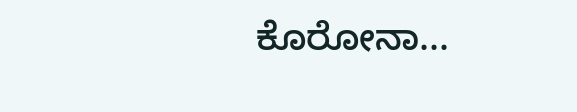ಕೊರೋನಾ...